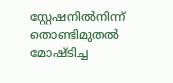സ്റ്റേഷനില്‍നിന്ന് തൊണ്ടിമുതല്‍ മോഷ്ടിച്ച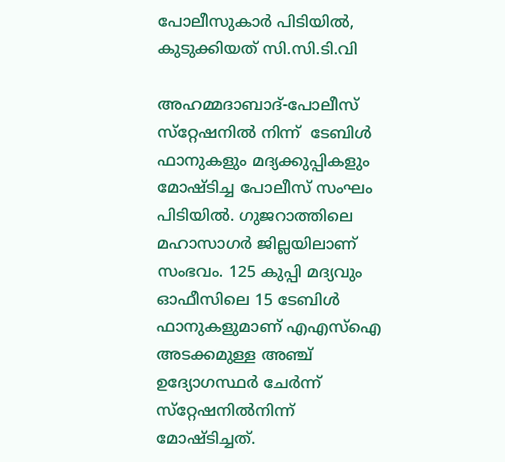പോലീസുകാര്‍ പിടിയില്‍, കുടുക്കിയത് സി.സി.ടി.വി

അഹമ്മദാബാദ്-പോലീസ് സ്‌റ്റേഷനില്‍ നിന്ന്  ടേബിള്‍ ഫാനുകളും മദ്യക്കുപ്പികളും മോഷ്ടിച്ച പോലീസ് സംഘം പിടിയില്‍. ഗുജറാത്തിലെ മഹാസാഗര്‍ ജില്ലയിലാണ് സംഭവം. 125 കുപ്പി മദ്യവും ഓഫീസിലെ 15 ടേബിള്‍ ഫാനുകളുമാണ് എഎസ്‌ഐ അടക്കമുള്ള അഞ്ച് ഉദ്യോഗസ്ഥര്‍ ചേര്‍ന്ന് സ്‌റ്റേഷനില്‍നിന്ന് മോഷ്ടിച്ചത്.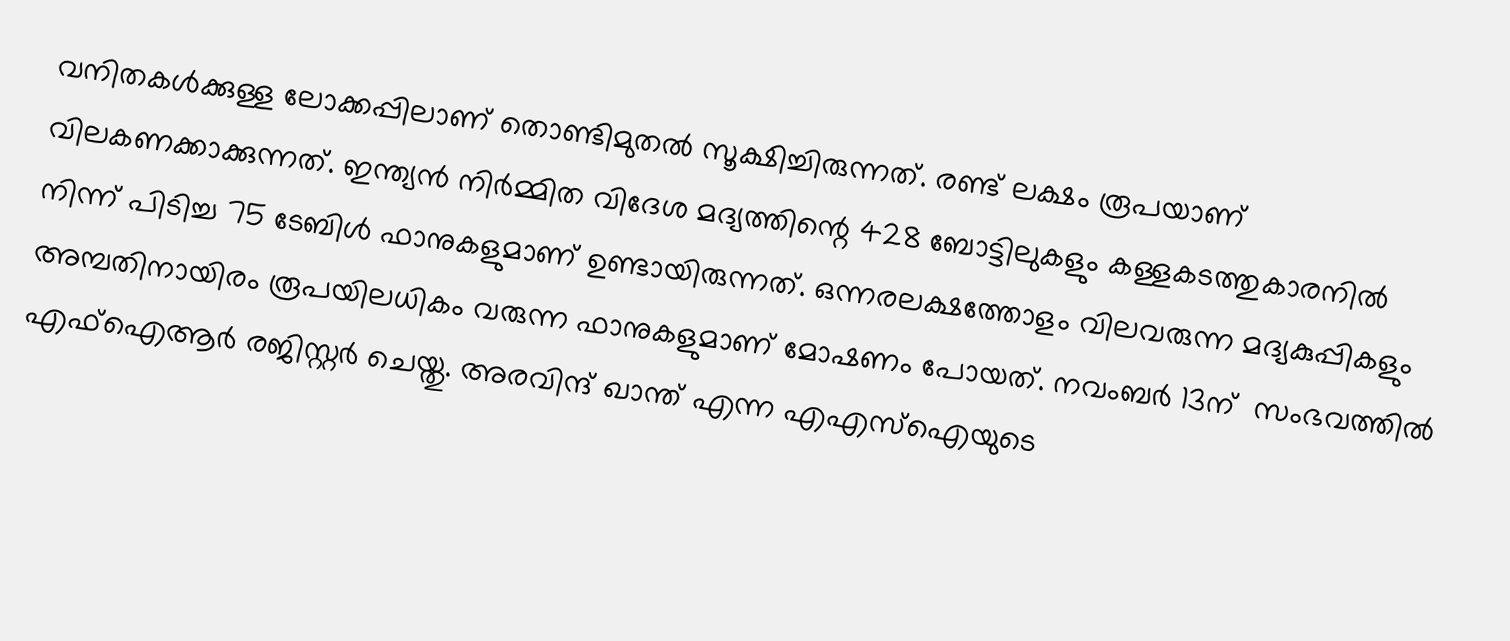വനിതകള്‍ക്കുള്ള ലോക്കപ്പിലാണ് തൊണ്ടിമുതല്‍ സൂക്ഷിച്ചിരുന്നത്. രണ്ട് ലക്ഷം രൂപയാണ് വിലകണക്കാക്കുന്നത്. ഇന്ത്യന്‍ നിര്‍മ്മിത വിദേശ മദ്യത്തിന്റെ 428 ബോട്ടിലുകളും കള്ളകടത്തുകാരനില്‍ നിന്ന് പിടിച്ച 75 ടേബിള്‍ ഫാനുകളുമാണ് ഉണ്ടായിരുന്നത്. ഒന്നരലക്ഷത്തോളം വിലവരുന്ന മദ്യകുപ്പികളും അമ്പതിനായിരം രൂപയിലധികം വരുന്ന ഫാനുകളുമാണ് മോഷണം പോയത്. നവംബര്‍ 13ന്  സംഭവത്തില്‍ എഫ്‌ഐആര്‍ രജിസ്റ്റര്‍ ചെയ്തു. അരവിന്ദ് ഖാന്ത് എന്ന എഎസ്‌ഐയുടെ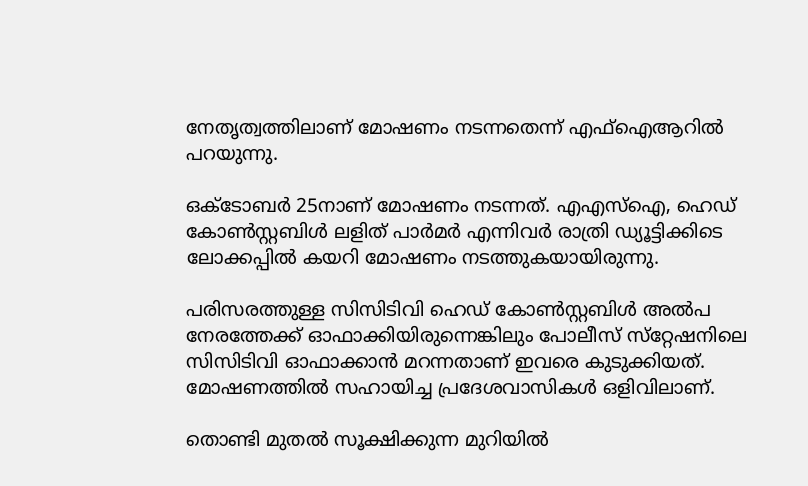നേതൃത്വത്തിലാണ് മോഷണം നടന്നതെന്ന് എഫ്‌ഐആറില്‍ പറയുന്നു.

ഒക്ടോബര്‍ 25നാണ് മോഷണം നടന്നത്. എഎസ്‌ഐ, ഹെഡ് കോണ്‍സ്റ്റബിള്‍ ലളിത് പാര്‍മര്‍ എന്നിവര്‍ രാത്രി ഡ്യൂട്ടിക്കിടെ ലോക്കപ്പില്‍ കയറി മോഷണം നടത്തുകയായിരുന്നു.

പരിസരത്തുള്ള സിസിടിവി ഹെഡ് കോണ്‍സ്റ്റബിള്‍ അല്‍പ നേരത്തേക്ക് ഓഫാക്കിയിരുന്നെങ്കിലും പോലീസ് സ്‌റ്റേഷനിലെ സിസിടിവി ഓഫാക്കാന്‍ മറന്നതാണ് ഇവരെ കുടുക്കിയത്.  മോഷണത്തില്‍ സഹായിച്ച പ്രദേശവാസികള്‍ ഒളിവിലാണ്.

തൊണ്ടി മുതല്‍ സൂക്ഷിക്കുന്ന മുറിയില്‍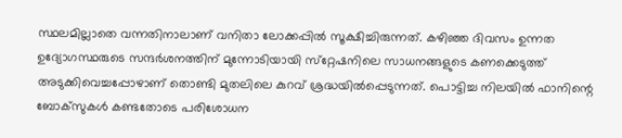സ്ഥലമില്ലാതെ വന്നതിനാലാണ് വനിതാ ലോക്കപ്പില്‍ സൂക്ഷിച്ചിരുന്നത്. കഴിഞ്ഞ ദിവസം ഉന്നത ഉദ്യോഗസ്ഥരുടെ സന്ദര്‍ശനത്തിന് മുന്നോടിയായി സ്‌റ്റേഷനിലെ സാധനങ്ങളുടെ കണക്കെടുത്ത്  അടുക്കിവെച്ചപ്പോഴാണ് തൊണ്ടി മുതലിലെ കുറവ് ശ്രദ്ധയില്‍പ്പെടുന്നത്. പൊട്ടിച്ച നിലയില്‍ ഫാനിന്റെ ബോക്‌സുകള്‍ കണ്ടതോടെ പരിശോധന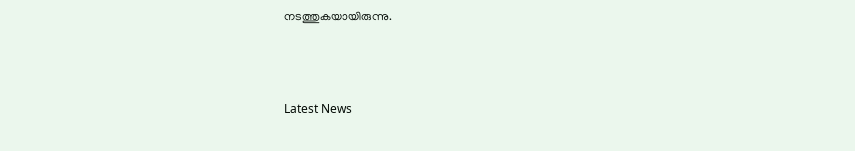നടത്തുകയായിരുന്നു.



Latest News